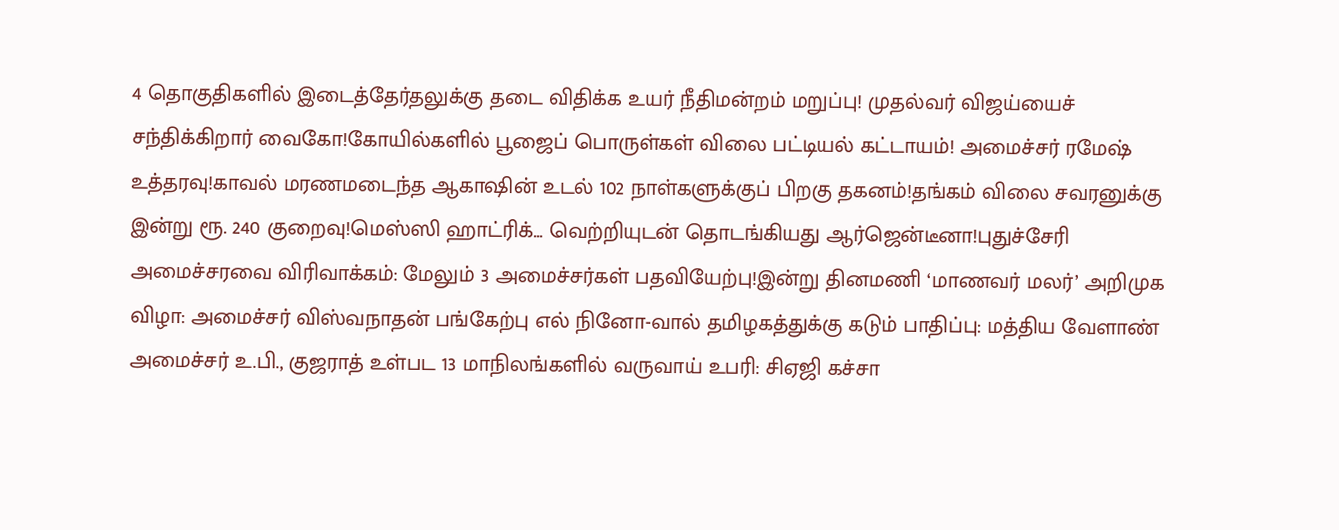4 தொகுதிகளில் இடைத்தேர்தலுக்கு தடை விதிக்க உயர் நீதிமன்றம் மறுப்பு! முதல்வர் விஜய்யைச் சந்திக்கிறார் வைகோ!கோயில்களில் பூஜைப் பொருள்கள் விலை பட்டியல் கட்டாயம்! அமைச்சர் ரமேஷ் உத்தரவு!காவல் மரணமடைந்த ஆகாஷின் உடல் 102 நாள்களுக்குப் பிறகு தகனம்!தங்கம் விலை சவரனுக்கு இன்று ரூ. 240 குறைவு!மெஸ்ஸி ஹாட்ரிக்... வெற்றியுடன் தொடங்கியது ஆர்ஜென்டீனா!புதுச்சேரி அமைச்சரவை விரிவாக்கம்: மேலும் 3 அமைச்சர்கள் பதவியேற்பு!இன்று தினமணி ‘மாணவர் மலர்’ அறிமுக விழா: அமைச்சர் விஸ்வநாதன் பங்கேற்பு எல் நினோ-வால் தமிழகத்துக்கு கடும் பாதிப்பு: மத்திய வேளாண் அமைச்சர் உ.பி., குஜராத் உள்பட 13 மாநிலங்களில் வருவாய் உபரி: சிஏஜி கச்சா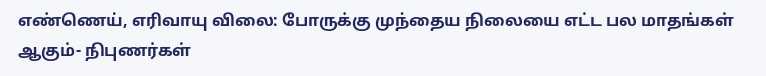எண்ணெய், எரிவாயு விலை: போருக்கு முந்தைய நிலையை எட்ட பல மாதங்கள் ஆகும்- நிபுணர்கள்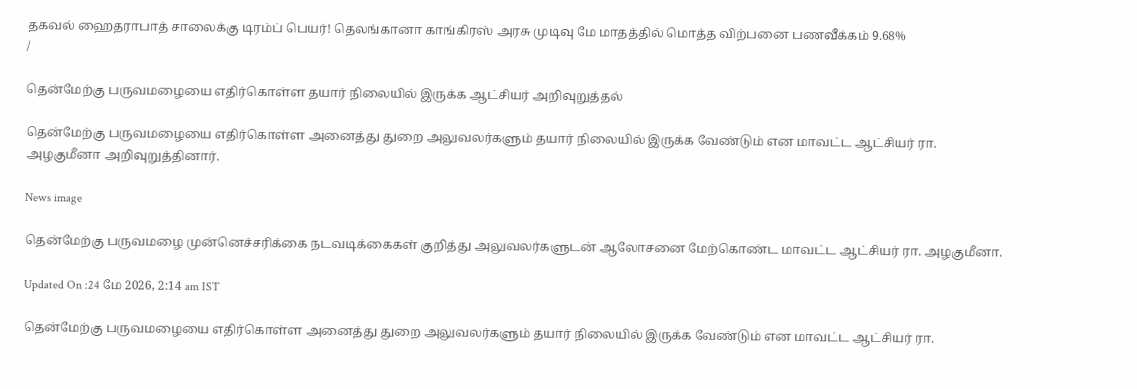தகவல் ஹைதராபாத் சாலைக்கு டிரம்ப் பெயர்! தெலங்கானா காங்கிரஸ் அரசு முடிவு மே மாதத்தில் மொத்த விற்பனை பணவீக்கம் 9.68%
/

தென்மேற்கு பருவமழையை எதிர்கொள்ள தயார் நிலையில் இருக்க ஆட்சியர் அறிவுறுத்தல்

தென்மேற்கு பருவமழையை எதிர்கொள்ள அனைத்து துறை அலுவலர்களும் தயார் நிலையில் இருக்க வேண்டும் என மாவட்ட ஆட்சியர் ரா. அழகுமீனா அறிவுறுத்தினார்.

News image

தென்மேற்கு பருவமழை முன்னெச்சரிக்கை நடவடிக்கைகள் குறித்து அலுவலர்களுடன் ஆலோசனை மேற்கொண்ட மாவட்ட ஆட்சியர் ரா. அழகுமீனா.

Updated On :24 மே 2026, 2:14 am IST

தென்மேற்கு பருவமழையை எதிர்கொள்ள அனைத்து துறை அலுவலர்களும் தயார் நிலையில் இருக்க வேண்டும் என மாவட்ட ஆட்சியர் ரா.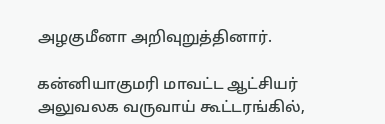அழகுமீனா அறிவுறுத்தினார்.

கன்னியாகுமரி மாவட்ட ஆட்சியர் அலுவலக வருவாய் கூட்டரங்கில்,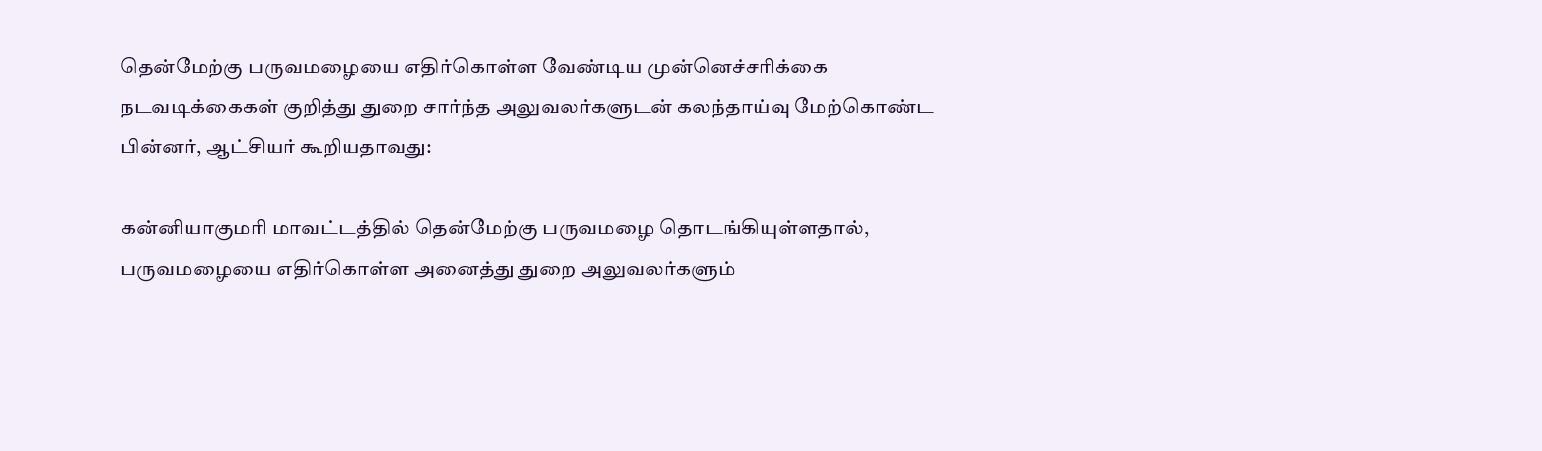தென்மேற்கு பருவமழையை எதிர்கொள்ள வேண்டிய முன்னெச்சரிக்கை நடவடிக்கைகள் குறித்து துறை சார்ந்த அலுவலர்களுடன் கலந்தாய்வு மேற்கொண்ட பின்னர், ஆட்சியர் கூறியதாவது:

கன்னியாகுமரி மாவட்டத்தில் தென்மேற்கு பருவமழை தொடங்கியுள்ளதால், பருவமழையை எதிர்கொள்ள அனைத்து துறை அலுவலர்களும்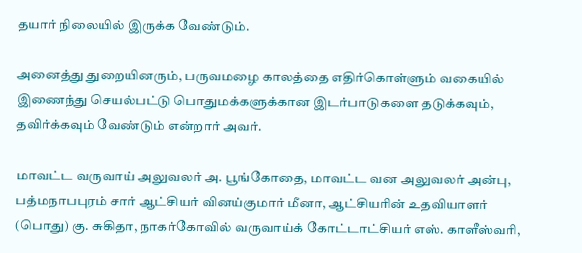தயார் நிலையில் இருக்க வேண்டும்.

அனைத்து துறையினரும், பருவமழை காலத்தை எதிர்கொள்ளும் வகையில் இணைந்து செயல்பட்டு பொதுமக்களுக்கான இடர்பாடுகளை தடுக்கவும், தவிர்க்கவும் வேண்டும் என்றார் அவர்.

மாவட்ட வருவாய் அலுவலர் அ. பூங்கோதை, மாவட்ட வன அலுவலர் அன்பு, பத்மநாபபுரம் சார் ஆட்சியர் வினய்குமார் மீனா, ஆட்சியரின் உதவியாளர் (பொது) கு. சுகிதா, நாகர்கோவில் வருவாய்க் கோட்டாட்சியர் எஸ். காளீஸ்வரி,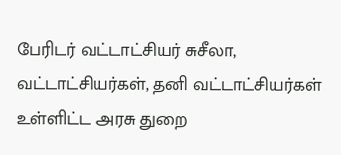பேரிடர் வட்டாட்சியர் சுசீலா, வட்டாட்சியர்கள், தனி வட்டாட்சியர்கள் உள்ளிட்ட அரசு துறை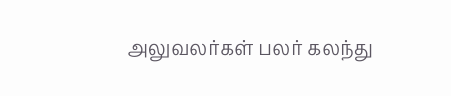அலுவலர்கள் பலர் கலந்து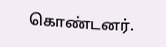கொண்டனர்.